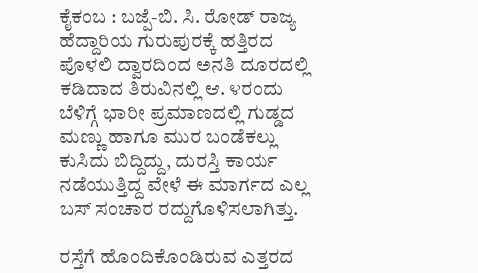ಕೈಕಂಬ : ಬಜ್ಪೆ-ಬಿ. ಸಿ. ರೋಡ್ ರಾಜ್ಯ ಹೆದ್ದಾರಿಯ ಗುರುಪುರಕ್ಕೆ ಹತ್ತಿರದ ಪೊಳಲಿ ದ್ವಾರದಿಂದ ಅನತಿ ದೂರದಲ್ಲಿ ಕಡಿದಾದ ತಿರುವಿನಲ್ಲಿ ಆ. ೪ರಂದು ಬೆಳಿಗ್ಗೆ ಭಾರೀ ಪ್ರಮಾಣದಲ್ಲಿ ಗುಡ್ಡದ ಮಣ್ಣು ಹಾಗೂ ಮುರ ಬಂಡೆಕಲ್ಲು ಕುಸಿದು ಬಿದ್ದಿದ್ದು, ದುರಸ್ತಿ ಕಾರ್ಯ ನಡೆಯುತ್ತಿದ್ದ ವೇಳೆ ಈ ಮಾರ್ಗದ ಎಲ್ಲ ಬಸ್ ಸಂಚಾರ ರದ್ದುಗೊಳಿಸಲಾಗಿತ್ತು.

ರಸ್ತೆಗೆ ಹೊಂದಿಕೊಂಡಿರುವ ಎತ್ತರದ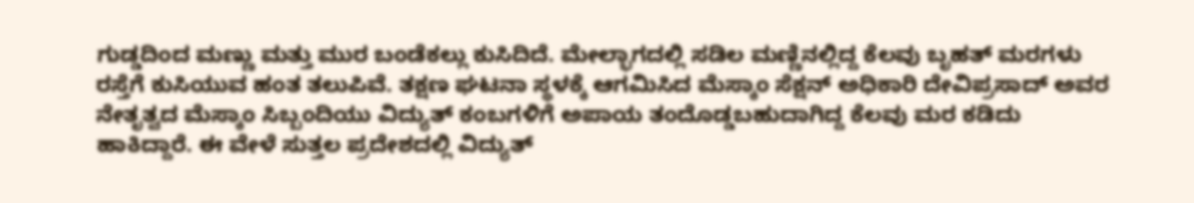ಗುಡ್ಡದಿಂದ ಮಣ್ಣು ಮತ್ತು ಮುರ ಬಂಡೆಕಲ್ಲು ಕುಸಿದಿದೆ. ಮೇಲ್ಭಾಗದಲ್ಲಿ ಸಡಿಲ ಮಣ್ಣಿನಲ್ಲಿದ್ದ ಕೆಲವು ಬೃಹತ್ ಮರಗಳು ರಸ್ತೆಗೆ ಕುಸಿಯುವ ಹಂತ ತಲುಪಿವೆ. ತಕ್ಷಣ ಘಟನಾ ಸ್ಥಳಕ್ಕೆ ಆಗಮಿಸಿದ ಮೆಸ್ಕಾಂ ಸೆಕ್ಷನ್ ಅಧಿಕಾರಿ ದೇವಿಪ್ರಸಾದ್ ಅವರ ನೇತೃತ್ವದ ಮೆಸ್ಕಾಂ ಸಿಬ್ಬಂದಿಯು ವಿದ್ಯುತ್ ಕಂಬಗಳಿಗೆ ಅಪಾಯ ತಂದೊಡ್ಡಬಹುದಾಗಿದ್ದ ಕೆಲವು ಮರ ಕಡಿದು ಹಾಕಿದ್ದಾರೆ. ಈ ವೇಳೆ ಸುತ್ತಲ ಪ್ರದೇಶದಲ್ಲಿ ವಿದ್ಯುತ್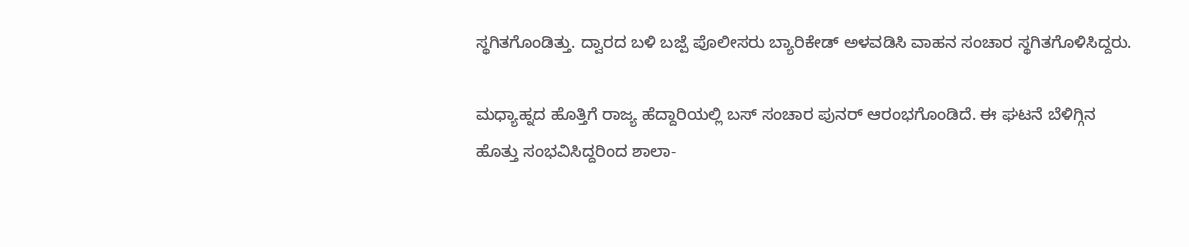ಸ್ಥಗಿತಗೊಂಡಿತ್ತು. ದ್ವಾರದ ಬಳಿ ಬಜ್ಪೆ ಪೊಲೀಸರು ಬ್ಯಾರಿಕೇಡ್ ಅಳವಡಿಸಿ ವಾಹನ ಸಂಚಾರ ಸ್ಥಗಿತಗೊಳಿಸಿದ್ದರು.

ಮಧ್ಯಾಹ್ನದ ಹೊತ್ತಿಗೆ ರಾಜ್ಯ ಹೆದ್ದಾರಿಯಲ್ಲಿ ಬಸ್ ಸಂಚಾರ ಪುನರ್ ಆರಂಭಗೊಂಡಿದೆ. ಈ ಘಟನೆ ಬೆಳಿಗ್ಗಿನ ಹೊತ್ತು ಸಂಭವಿಸಿದ್ದರಿಂದ ಶಾಲಾ-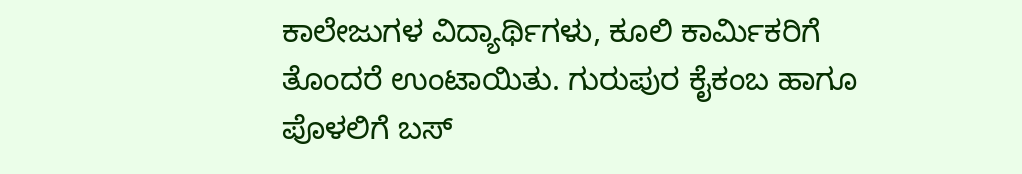ಕಾಲೇಜುಗಳ ವಿದ್ಯಾರ್ಥಿಗಳು, ಕೂಲಿ ಕಾರ್ಮಿಕರಿಗೆ ತೊಂದರೆ ಉಂಟಾಯಿತು. ಗುರುಪುರ ಕೈಕಂಬ ಹಾಗೂ ಪೊಳಲಿಗೆ ಬಸ್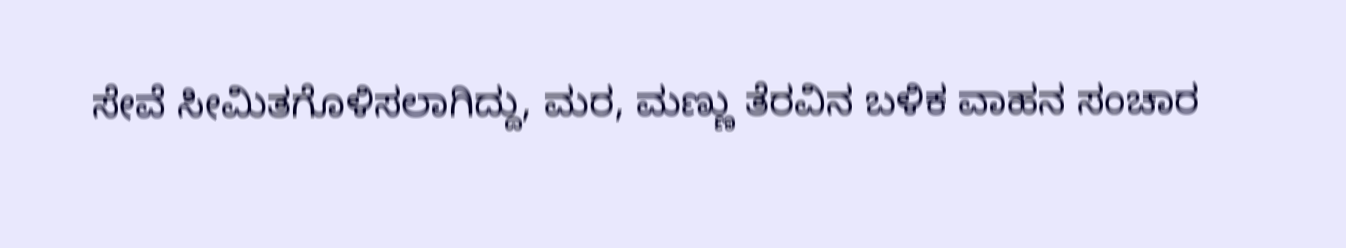ಸೇವೆ ಸೀಮಿತಗೊಳಿಸಲಾಗಿದ್ದು, ಮರ, ಮಣ್ಣು ತೆರವಿನ ಬಳಿಕ ವಾಹನ ಸಂಚಾರ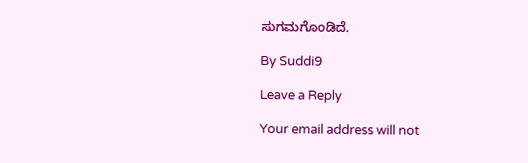ಸುಗಮಗೊಂಡಿದೆ.

By Suddi9

Leave a Reply

Your email address will not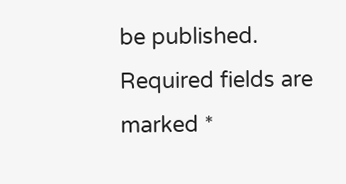be published. Required fields are marked *